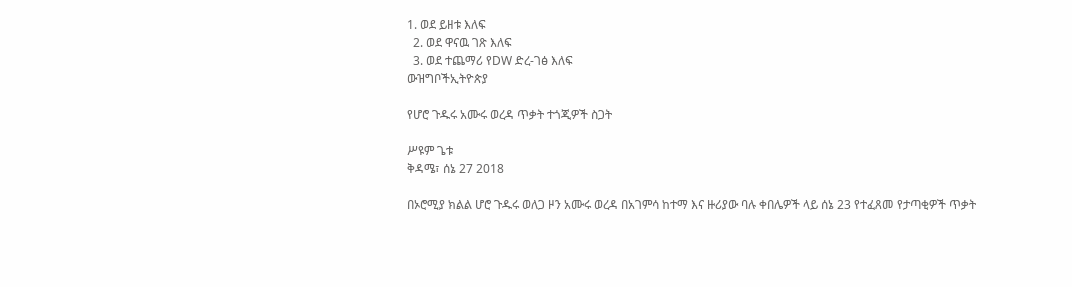1. ወደ ይዘቱ እለፍ
  2. ወደ ዋናዉ ገጽ እለፍ
  3. ወደ ተጨማሪ የDW ድረ-ገፅ እለፍ
ውዝግቦችኢትዮጵያ

የሆሮ ጉዱሩ አሙሩ ወረዳ ጥቃት ተጎጂዎች ስጋት

ሥዩም ጌቱ
ቅዳሜ፣ ሰኔ 27 2018

በኦሮሚያ ክልል ሆሮ ጉዱሩ ወለጋ ዞን አሙሩ ወረዳ በአገምሳ ከተማ እና ዙሪያው ባሉ ቀበሌዎች ላይ ሰኔ 23 የተፈጸመ የታጣቂዎች ጥቃት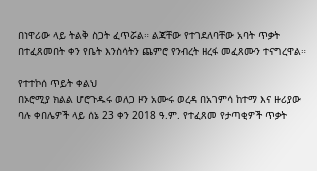በነዋሪው ላይ ትልቅ ስጋት ፈጥሯል። ልጃቸው የተገደለባቸው አባት ጥቃት በተፈጸመበት ቀን የቤት እንስሳትን ጨምሮ የንብረት ዘረፋ መፈጸሙን ተናግረዋል።

የተተኮሰ ጥይት ቀልህ
በኦሮሚያ ክልል ሆሮጉዱሩ ወለጋ ዞን አሙሩ ወረዳ በአገምሳ ከተማ እና ዙሪያው ባሉ ቀበሌዎች ላይ ሰኔ 23 ቀን 2018 ዓ.ም. የተፈጸመ የታጣቂዎች ጥቃት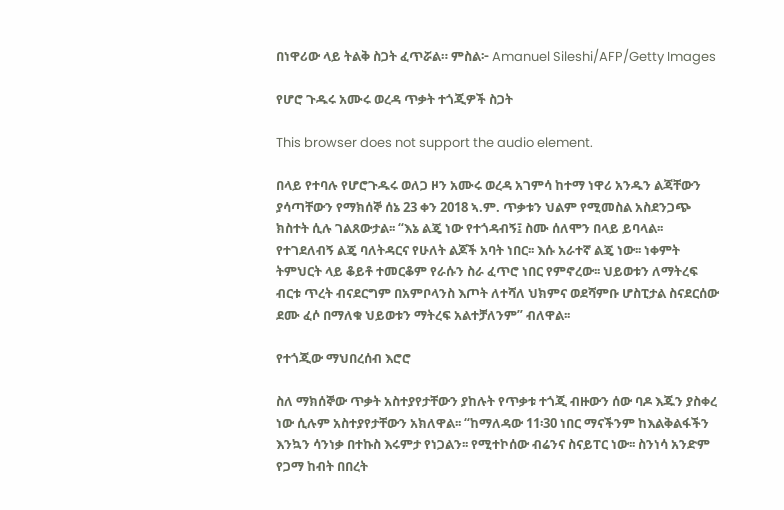በነዋሪው ላይ ትልቅ ስጋት ፈጥሯል። ምስል፦ Amanuel Sileshi/AFP/Getty Images

የሆሮ ጉዱሩ አሙሩ ወረዳ ጥቃት ተጎጂዎች ስጋት

This browser does not support the audio element.

በላይ የተባሉ የሆሮጉዱሩ ወለጋ ዞን አሙሩ ወረዳ አገምሳ ከተማ ነዋሪ አንዱን ልጃቸውን ያሳጣቸውን የማክሰኞ ሰኔ 23 ቀን 2018 ኣ.ም. ጥቃቱን ህልም የሚመስል አስደንጋጭ ክስተት ሲሉ ገልጸውታል፡፡ “እኔ ልጄ ነው የተጎዳብኝ፤ ስሙ ሰለሞን በላይ ይባላል፡፡ የተገደለብኝ ልጄ ባለትዳርና የሁለት ልጆች አባት ነበር፡፡ እሱ አራተኛ ልጄ ነው፡፡ ነቀምት ትምህርት ላይ ቆይቶ ተመርቆም የራሱን ስራ ፈጥሮ ነበር የምኖረው፡፡ ህይወቱን ለማትረፍ ብርቱ ጥረት ብናደርግም በአምቦላንስ እጦት ለተሻለ ህክምና ወደሻምቡ ሆስፒታል ስናደርሰው ደሙ ፈሶ በማለቁ ህይወቱን ማትረፍ አልተቻለንም” ብለዋል፡፡

የተጎጂው ማህበረሰብ እሮሮ

ስለ ማክሰኞው ጥቃት አስተያየታቸውን ያከሉት የጥቃቱ ተጎጂ ብዙውን ሰው ባዶ እጁን ያስቀረ ነው ሲሉም አስተያየታቸውን አክለዋል፡፡ “ከማለዳው 11፡30 ነበር ማናችንም ከእልቅልፋችን እንኳን ሳንነቃ በተኩስ እሩምታ የነጋልን፡፡ የሚተኮሰው ብሬንና ስናይፐር ነው፡፡ ስንነሳ አንድም የጋማ ከብት በበረት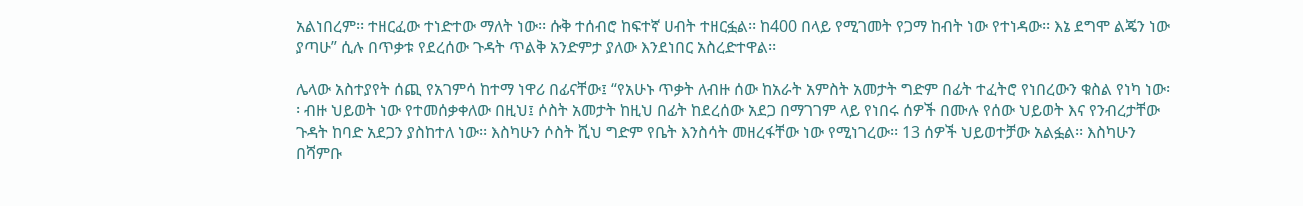አልነበረም፡፡ ተዘርፈው ተነድተው ማለት ነው፡፡ ሱቅ ተሰብሮ ከፍተኛ ሀብት ተዘርፏል፡፡ ከ400 በላይ የሚገመት የጋማ ከብት ነው የተነዳው፡፡ እኔ ደግሞ ልጄን ነው ያጣሁ” ሲሉ በጥቃቱ የደረሰው ጉዳት ጥልቅ አንድምታ ያለው እንደነበር አስረድተዋል፡፡

ሌላው አስተያየት ሰጪ የአገምሳ ከተማ ነዋሪ በፊናቸው፤ “የአሁኑ ጥቃት ለብዙ ሰው ከአራት አምስት አመታት ግድም በፊት ተፈትሮ የነበረውን ቁስል የነካ ነው፡፡ ብዙ ህይወት ነው የተመሰቃቀለው በዚህ፤ ሶስት አመታት ከዚህ በፊት ከደረሰው አደጋ በማገገም ላይ የነበሩ ሰዎች በሙሉ የሰው ህይወት እና የንብረታቸው ጉዳት ከባድ አደጋን ያስከተለ ነው፡፡ እስካሁን ሶስት ሺህ ግድም የቤት እንስሳት መዘረፋቸው ነው የሚነገረው፡፡ 13 ሰዎች ህይወተቻው አልፏል፡፡ እስካሁን በሻምቡ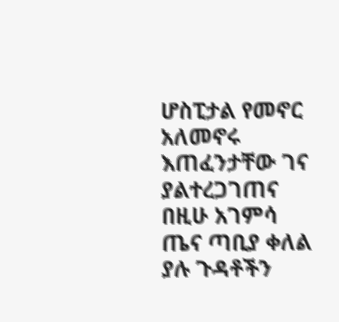ሆስፒታል የመኖር አለመኖሩ እጠፈንታቸው ገና ያልተረጋገጠና በዚሁ አገምሳ ጤና ጣቢያ ቀለል ያሉ ጉዳቶችን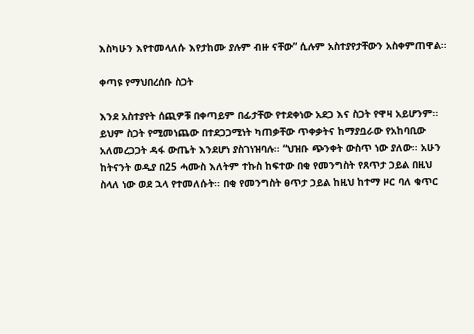እስካሁን እየተመላለሱ እየታከሙ ያሉም ብዙ ናቸው” ሲሉም አስተያየታቸውን አስቀምጠዋል፡፡

ቀጣዩ የማህበረሰቡ ስጋት

እንደ አስተያየት ሰጪዎቹ በቀጣይም በፊታቸው የተደቀነው አደጋ እና ስጋት የዋዛ አይሆንም፡፡ ይህም ስጋት የሚመነጨው በተደጋጋሚነት ካጠቃቸው ጥቀቃትና ከማያቧራው የአከባቢው አለመረጋጋት ዳፋ ውጤት እንደሆነ ያስገነዝባሉ፡፡ “ህዝቡ ጭንቀት ውስጥ ነው ያለው፡፡ አሁን ከትናንት ወዲያ በ25 ሓሙስ እለትም ተኩስ ከፍተው በቂ የመንግስት የጸጥታ ኃይል በዚህ ስላለ ነው ወደ ኋላ የተመለሱት፡፡ በቂ የመንግስት ፀጥታ ኃይል ከዚህ ከተማ ዞር ባለ ቁጥር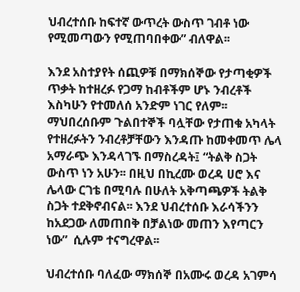ህብረተሰቡ ከፍተኛ ውጥረት ውስጥ ገብቶ ነው የሚመጣውን የሚጠባበቀው” ብለዋል፡፡

እንደ አስተያየት ሰጪዎቹ በማክሰኞው የታጣቂዎች ጥቃት ከተዘረፉ የጋማ ከብቶችም ሆኑ ንብረቶች እስካሁን የተመለሰ አንድም ነገር የለም፡፡ ማህበረሰቡም ጉልበተኞች ባሏቸው የታጠቁ አካላት የተዘረፉትን ንብረቶቻቸውን እንዳጡ ከመቀመጥ ሌላ አማራጭ እንዳላገኙ በማስረዳት፤ “ትልቅ ስጋት ውስጥ ነን አሁን፡፡ በዚህ በኪረሙ ወረዳ ሀሮ እና ሌላው ርገቴ በሚባሉ በሁለት አቅጣጫዎች ትልቅ ስጋት ተደቅኖብናል፡፡ እንደ ህብረተሰቡ እራሳችንን ከአደጋው ለመጠበቅ በቻልነው መጠን እየጣርን ነው”  ሲሉም ተናግረዋል፡፡

ህብረተሰቡ ባለፈው ማክሰኞ በአሙሩ ወረዳ አገምሳ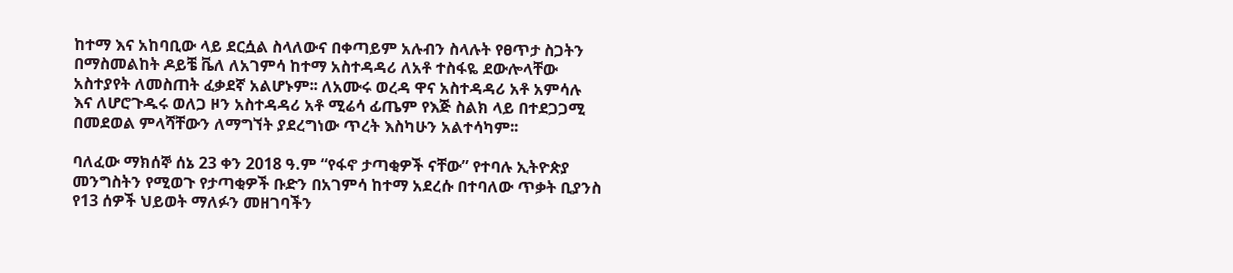ከተማ እና አከባቢው ላይ ደርሷል ስላለውና በቀጣይም አሉብን ስላሉት የፀጥታ ስጋትን በማስመልከት ዶይቼ ቬለ ለአገምሳ ከተማ አስተዳዳሪ ለአቶ ተስፋዬ ደውሎላቸው አስተያየት ለመስጠት ፈቃደኛ አልሆኑም፡፡ ለአሙሩ ወረዳ ዋና አስተዳዳሪ አቶ አምሳሉ እና ለሆሮጉዱሩ ወለጋ ዞን አስተዳዳሪ አቶ ሚሬሳ ፊጤም የእጅ ስልክ ላይ በተደጋጋሚ በመደወል ምላሻቸውን ለማግኘት ያደረግነው ጥረት እስካሁን አልተሳካም፡፡

ባለፈው ማክሰኞ ሰኔ 23 ቀን 2018 ዓ.ም “የፋኖ ታጣቂዎች ናቸው” የተባሉ ኢትዮጵያ መንግስትን የሚወጉ የታጣቂዎች ቡድን በአገምሳ ከተማ አደረሱ በተባለው ጥቃት ቢያንስ የ13 ሰዎች ህይወት ማለፉን መዘገባችን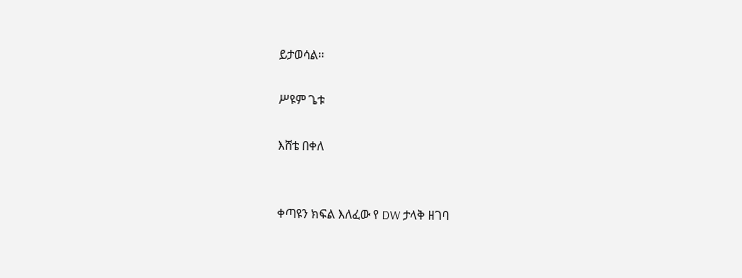ይታወሳል፡፡

ሥዩም ጌቱ

እሸቴ በቀለ


ቀጣዩን ክፍል እለፈው የ DW ታላቅ ዘገባ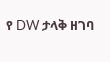የ DW ታላቅ ዘገባ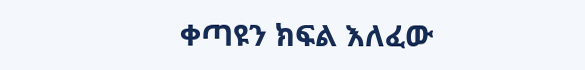ቀጣዩን ክፍል እለፈው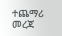ተጨማሪ መረጃ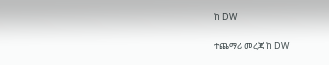ከ DW

ተጨማሪ መረጃ ከ DW